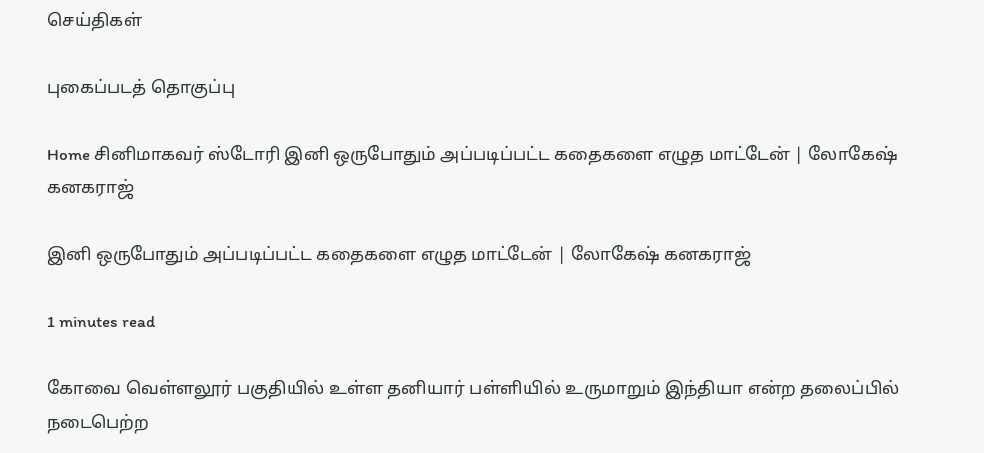செய்திகள்

புகைப்படத் தொகுப்பு

Home சினிமாகவர் ஸ்டோரி இனி ஒருபோதும் அப்படிப்பட்ட கதைகளை எழுத மாட்டேன் | லோகேஷ் கனகராஜ்

இனி ஒருபோதும் அப்படிப்பட்ட கதைகளை எழுத மாட்டேன் | லோகேஷ் கனகராஜ்

1 minutes read

கோவை வெள்ளலூர் பகுதியில் உள்ள தனியார் பள்ளியில் உருமாறும் இந்தியா என்ற தலைப்பில் நடைபெற்ற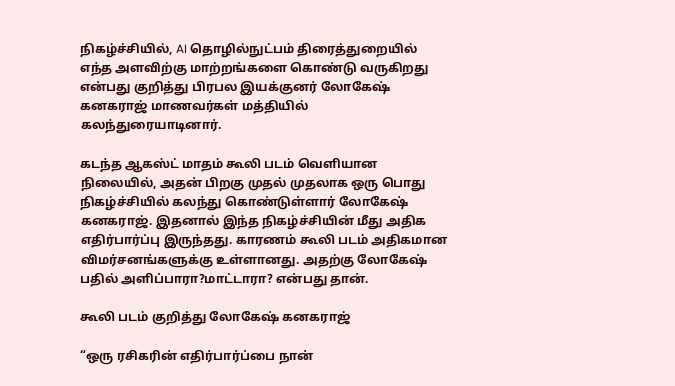நிகழ்ச்சியில், AI தொழில்நுட்பம் திரைத்துறையில் எந்த அளவிற்கு மாற்றங்களை கொண்டு வருகிறது என்பது குறித்து பிரபல இயக்குனர் லோகேஷ் கனகராஜ் மாணவர்கள் மத்தியில் கலந்துரையாடினார்.

கடந்த ஆகஸ்ட் மாதம் கூலி படம் வெளியான நிலையில், அதன் பிறகு முதல் முதலாக ஒரு பொது நிகழ்ச்சியில் கலந்து கொண்டுள்ளார் லோகேஷ் கனகராஜ். இதனால் இந்த நிகழ்ச்சியின் மீது அதிக எதிர்பார்ப்பு இருந்தது. காரணம் கூலி படம் அதிகமான விமர்சனங்களுக்கு உள்ளானது. அதற்கு லோகேஷ் பதில் அளிப்பாரா?மாட்டாரா? என்பது தான்.

கூலி படம் குறித்து லோகேஷ் கனகராஜ்

“ஒரு ரசிகரின் எதிர்பார்ப்பை நான்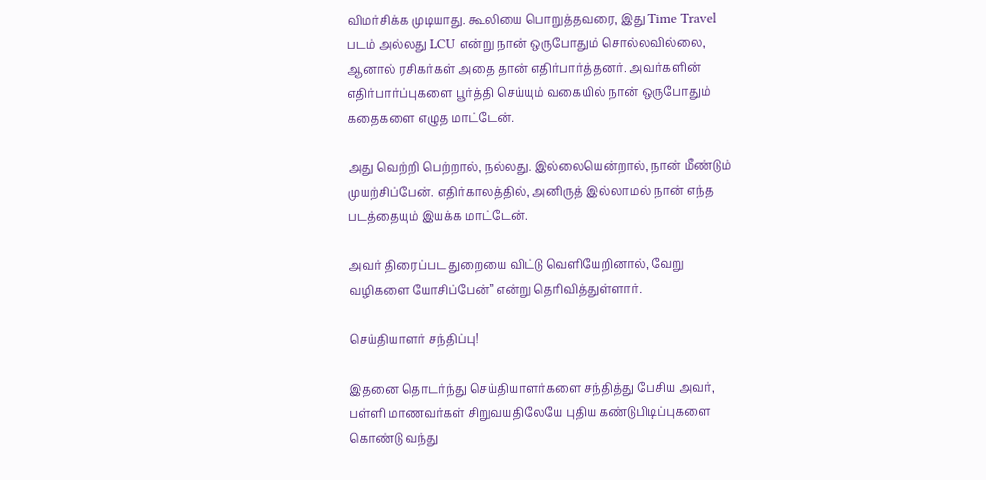விமர்சிக்க முடியாது. கூலியை பொறுத்தவரை, இது Time Travel படம் அல்லது LCU என்று நான் ஒருபோதும் சொல்லவில்லை, ஆனால் ரசிகர்கள் அதை தான் எதிர்பார்த்தனர். அவர்களின் எதிர்பார்ப்புகளை பூர்த்தி செய்யும் வகையில் நான் ஒருபோதும் கதைகளை எழுத மாட்டேன்.

அது வெற்றி பெற்றால், நல்லது. இல்லையென்றால், நான் மீண்டும் முயற்சிப்பேன். எதிர்காலத்தில், அனிருத் இல்லாமல் நான் எந்த படத்தையும் இயக்க மாட்டேன்.

அவர் திரைப்பட துறையை விட்டு வெளியேறினால், வேறு வழிகளை யோசிப்பேன்” என்று தெரிவித்துள்ளார்.

செய்தியாளர் சந்திப்பு!

இதனை தொடர்ந்து செய்தியாளர்களை சந்தித்து பேசிய அவர், பள்ளி மாணவர்கள் சிறுவயதிலேயே புதிய கண்டுபிடிப்புகளை கொண்டு வந்து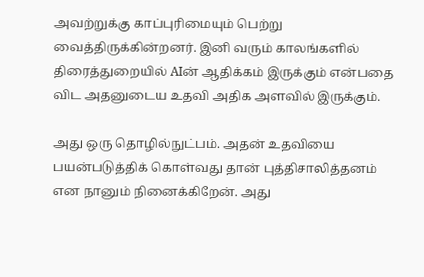அவற்றுக்கு காப்புரிமையும் பெற்று வைத்திருக்கின்றனர். இனி வரும் காலங்களில் திரைத்துறையில் AIன் ஆதிக்கம் இருக்கும் என்பதை விட அதனுடைய உதவி அதிக அளவில் இருக்கும்.

அது ஒரு தொழில்நுட்பம். அதன் உதவியை பயன்படுத்திக் கொள்வது தான் புத்திசாலித்தனம் என நானும் நினைக்கிறேன். அது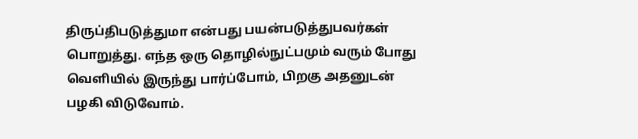திருப்திபடுத்துமா என்பது பயன்படுத்துபவர்கள் பொறுத்து. எந்த ஒரு தொழில்நுட்பமும் வரும் போது வெளியில் இருந்து பார்ப்போம், பிறகு அதனுடன் பழகி விடுவோம்.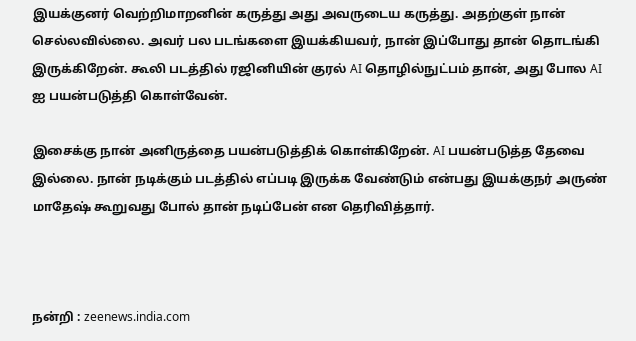இயக்குனர் வெற்றிமாறனின் கருத்து அது அவருடைய கருத்து. அதற்குள் நான் செல்லவில்லை. அவர் பல படங்களை இயக்கியவர், நான் இப்போது தான் தொடங்கி இருக்கிறேன். கூலி படத்தில் ரஜினியின் குரல் AI தொழில்நுட்பம் தான், அது போல AI ஐ பயன்படுத்தி கொள்வேன்.

இசைக்கு நான் அனிருத்தை பயன்படுத்திக் கொள்கிறேன். AI பயன்படுத்த தேவை இல்லை. நான் நடிக்கும் படத்தில் எப்படி இருக்க வேண்டும் என்பது இயக்குநர் அருண் மாதேஷ் கூறுவது போல் தான் நடிப்பேன் என தெரிவித்தார்.



நன்றி : zeenews.india.com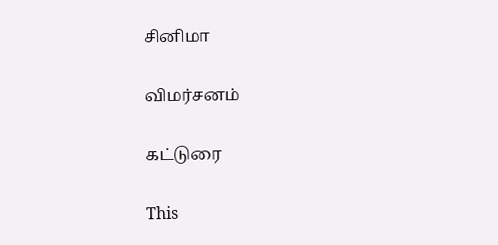சினிமா

விமர்சனம்

கட்டுரை

This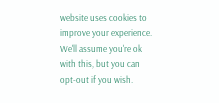website uses cookies to improve your experience. We'll assume you're ok with this, but you can opt-out if you wish.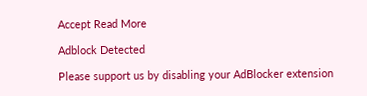Accept Read More

Adblock Detected

Please support us by disabling your AdBlocker extension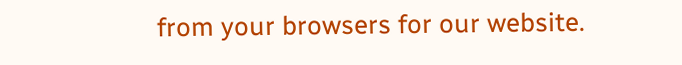from your browsers for our website.